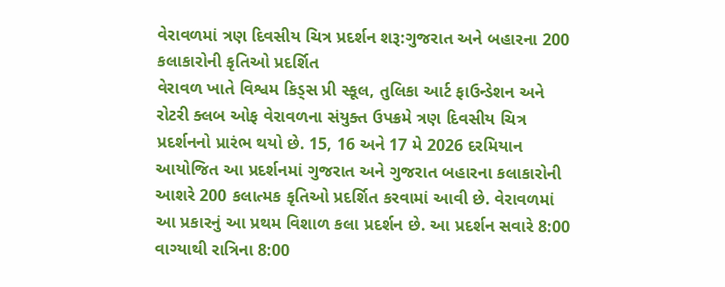વેરાવળમાં ત્રણ દિવસીય ચિત્ર પ્રદર્શન શરૂ:ગુજરાત અને બહારના 200 કલાકારોની કૃતિઓ પ્રદર્શિત
વેરાવળ ખાતે વિશ્વમ કિડ્સ પ્રી સ્કૂલ, તુલિકા આર્ટ ફાઉન્ડેશન અને રોટરી ક્લબ ઓફ વેરાવળના સંયુક્ત ઉપક્રમે ત્રણ દિવસીય ચિત્ર પ્રદર્શનનો પ્રારંભ થયો છે. 15, 16 અને 17 મે 2026 દરમિયાન આયોજિત આ પ્રદર્શનમાં ગુજરાત અને ગુજરાત બહારના કલાકારોની આશરે 200 કલાત્મક કૃતિઓ પ્રદર્શિત કરવામાં આવી છે. વેરાવળમાં આ પ્રકારનું આ પ્રથમ વિશાળ કલા પ્રદર્શન છે. આ પ્રદર્શન સવારે 8:00 વાગ્યાથી રાત્રિના 8:00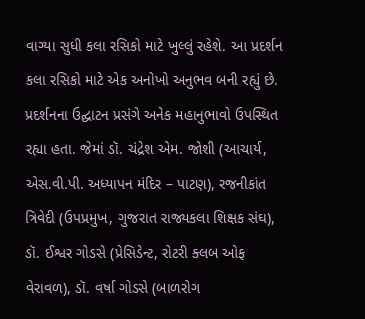વાગ્યા સુધી કલા રસિકો માટે ખુલ્લું રહેશે. આ પ્રદર્શન કલા રસિકો માટે એક અનોખો અનુભવ બની રહ્યું છે. પ્રદર્શનના ઉદ્ઘાટન પ્રસંગે અનેક મહાનુભાવો ઉપસ્થિત રહ્યા હતા. જેમાં ડૉ. ચંદ્રેશ એમ. જોશી (આચાર્ય, એસ.વી.પી. અધ્યાપન મંદિર – પાટણ), રજનીકાંત ત્રિવેદી (ઉપપ્રમુખ, ગુજરાત રાજ્યકલા શિક્ષક સંઘ), ડૉ. ઈશ્વર ગોડસે (પ્રેસિડેન્ટ, રોટરી ક્લબ ઓફ વેરાવળ), ડૉ. વર્ષા ગોડસે (બાળરોગ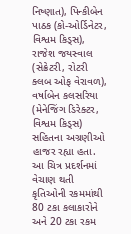નિષ્ણાત), પિન્કીબેન પાઠક (કો-ઓર્ડિનેટર, વિશ્વમ કિડ્સ), રાજેશ જયસ્વાલ (સેક્રેટરી, રોટરી ક્લબ ઓફ વેરાવળ), વર્ષાબેન કલસરિયા (મેનેજિંગ ડિરેક્ટર, વિશ્વમ કિડ્સ) સહિતના અગ્રણીઓ હાજર રહ્યા હતા. આ ચિત્ર પ્રદર્શનમાં વેચાણ થતી કૃતિઓની રકમમાંથી 80 ટકા કલાકારોને અને 20 ટકા રકમ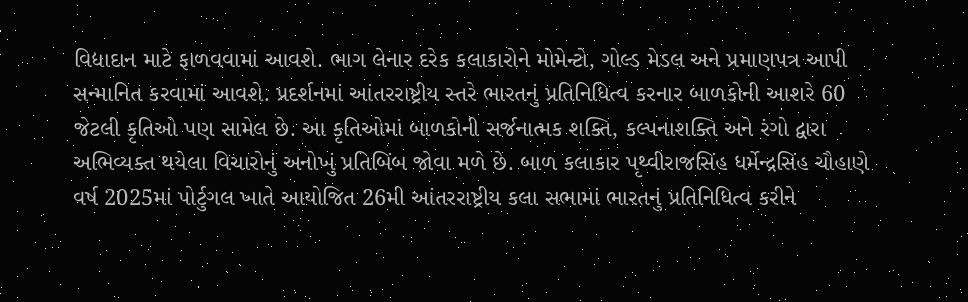વિદ્યાદાન માટે ફાળવવામાં આવશે. ભાગ લેનાર દરેક કલાકારોને મોમેન્ટો, ગોલ્ડ મેડલ અને પ્રમાણપત્ર આપી સન્માનિત કરવામાં આવશે. પ્રદર્શનમાં આંતરરાષ્ટ્રીય સ્તરે ભારતનું પ્રતિનિધિત્વ કરનાર બાળકોની આશરે 60 જેટલી કૃતિઓ પણ સામેલ છે. આ કૃતિઓમાં બાળકોની સર્જનાત્મક શક્તિ, કલ્પનાશક્તિ અને રંગો દ્વારા અભિવ્યક્ત થયેલા વિચારોનું અનોખું પ્રતિબિંબ જોવા મળે છે. બાળ કલાકાર પૃથ્વીરાજસિંહ ધર્મેન્દ્રસિંહ ચૌહાણે વર્ષ 2025માં પોર્ટુગલ ખાતે આયોજિત 26મી આંતરરાષ્ટ્રીય કલા સભામાં ભારતનું પ્રતિનિધિત્વ કરીને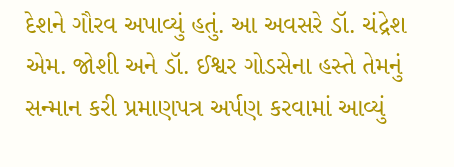દેશને ગૌરવ અપાવ્યું હતું. આ અવસરે ડૉ. ચંદ્રેશ એમ. જોશી અને ડૉ. ઈશ્વર ગોડસેના હસ્તે તેમનું સન્માન કરી પ્રમાણપત્ર અર્પણ કરવામાં આવ્યું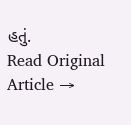હતું.
Read Original Article →